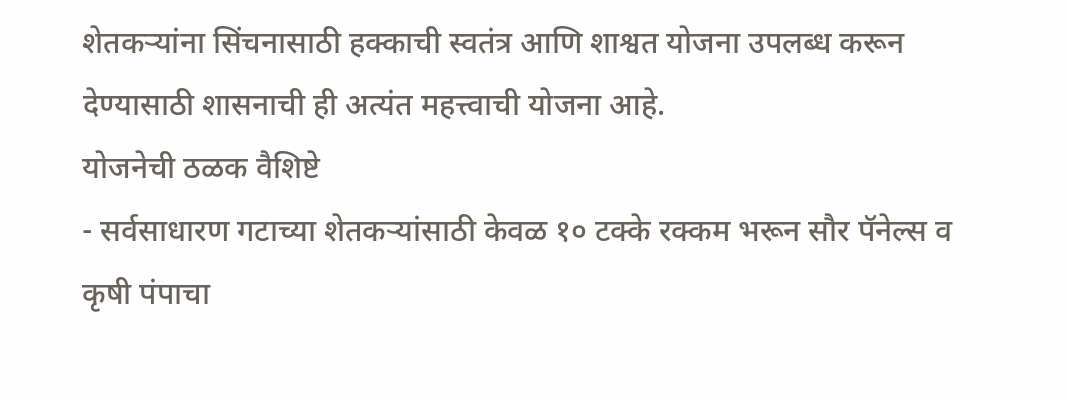शेतकऱ्यांना सिंचनासाठी हक्काची स्वतंत्र आणि शाश्वत योजना उपलब्ध करून देण्यासाठी शासनाची ही अत्यंत महत्त्वाची योजना आहे.
योजनेची ठळक वैशिष्टे
- सर्वसाधारण गटाच्या शेतकऱ्यांसाठी केवळ १० टक्के रक्कम भरून सौर पॅनेल्स व कृषी पंपाचा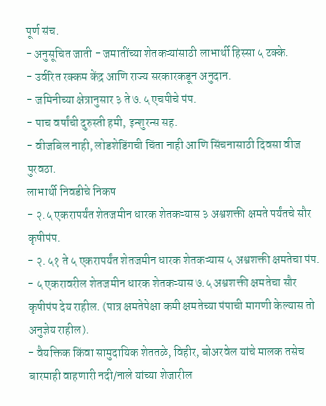पूर्ण संच.
- अनुसूचित जाती - जमातींच्या शेतकऱ्यांसाठी लाभार्थी हिस्सा ५ टक्के.
- उर्वरित रक्कम केंद्र आणि राज्य सरकारकडून अनुदान.
- जमिनीच्या क्षेत्रानुसार ३ ते ७.५ एचपीचे पंप.
- पाच वर्षांची दुरुस्ती हमी, इन्शुरन्स सह.
- वीजबिल नाही, लोडशेडिंगची चिंता नाही आणि सिंचनासाठी दिवसा वीज पुरवठा.
लाभार्थी निवडीचे निकष
- २.५ एकरापर्यंत शेतजमीन धारक शेतकऱ्यास ३ अश्वशक्ती क्षमते पर्यंतचे सौर कृषीपंप.
- २.५१ ते ५ एकरापर्यंत शेतजमीन धारक शेतकऱ्यास ५ अश्वशक्ती क्षमतेचा पंप.
- ५ एकरावरील शेतजमीन धारक शेतकऱ्यास ७.५ अश्वशक्ती क्षमतेचा सौर कृषीपंप देय राहील. (पात्र क्षमतेपेक्षा कमी क्षमतेच्या पंपाची मागणी केल्यास तो अनुज्ञेय राहील).
- वैयक्तिक किंवा सामुदायिक शेततळे, विहीर, बोअरवेल यांचे मालक तसेच बारमाही वाहणारी नदी/नाले यांच्या शेजारील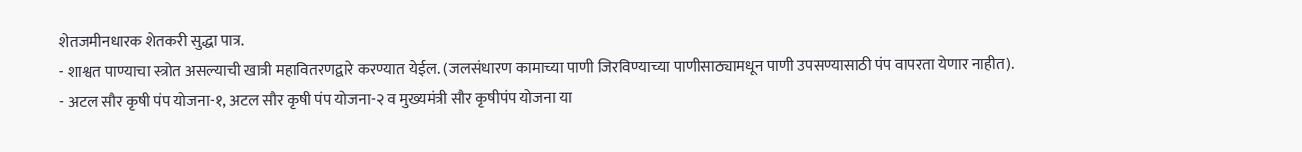शेतजमीनधारक शेतकरी सुद्धा पात्र.
- शाश्वत पाण्याचा स्त्रोत असल्याची खात्री महावितरणद्वारे करण्यात येईल. (जलसंधारण कामाच्या पाणी जिरविण्याच्या पाणीसाठ्यामधून पाणी उपसण्यासाठी पंप वापरता येणार नाहीत).
- अटल सौर कृषी पंप योजना-१, अटल सौर कृषी पंप योजना-२ व मुख्यमंत्री सौर कृषीपंप योजना या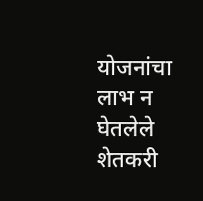योजनांचा लाभ न घेतलेले शेतकरी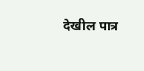देखील पात्र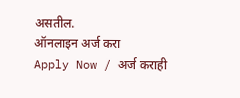असतील.
ऑनलाइन अर्ज करा
Apply Now / अर्ज कराही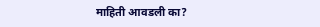माहिती आवडली का?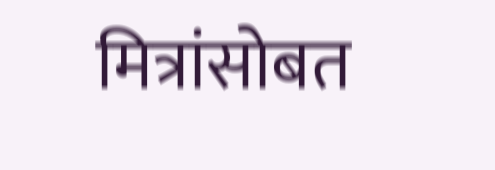मित्रांसोबत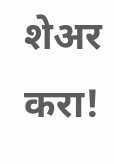शेअर करा!